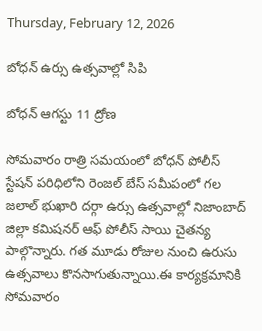Thursday, February 12, 2026

బోధన్ ఉర్సు ఉత్సవాల్లో సిపి

బోధన్ ఆగస్టు 11 ద్రోణ

సోమవారం రాత్రి సమయంలో బోధన్ పోలీస్ స్టేషన్ పరిధిలోని రెంజల్ బేస్ సమీపంలో గల జలాల్ భుఖారి దర్గా ఉర్సు ఉత్సవాల్లో నిజాంబాద్ జిల్లా కమిషనర్ ఆఫ్ పోలీస్ సాయి చైతన్య పాల్గొన్నారు. గత మూడు రోజుల నుంచి ఉరుసు ఉత్సవాలు కొనసాగుతున్నాయి.ఈ కార్యక్రమానికి సోమవారం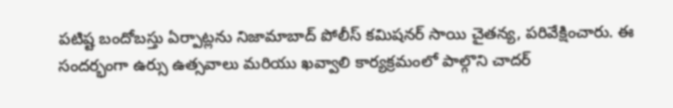పటిష్ట బందోబస్తు ఏర్పాట్లను నిజామాబాద్ పోలీస్ కమిషనర్ సాయి చైతన్య, పరివేక్షించారు. ఈ సందర్భంగా ఉర్సు ఉత్సవాలు మరియు ఖవ్వాలి కార్యక్రమంలో పాల్గొని చాదర్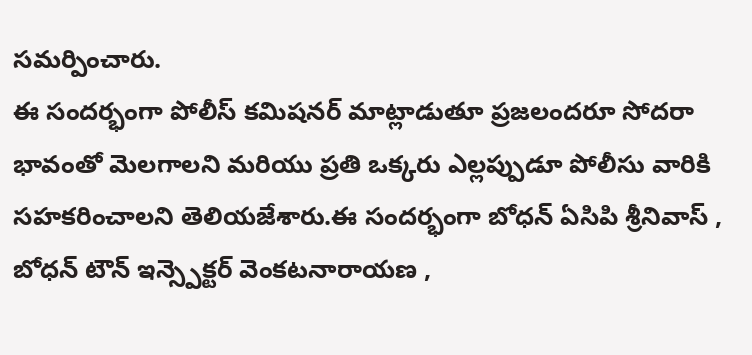సమర్పించారు.
ఈ సందర్భంగా పోలీస్ కమిషనర్ మాట్లాడుతూ ప్రజలందరూ సోదరా భావంతో మెలగాలని మరియు ప్రతి ఒక్కరు ఎల్లప్పుడూ పోలీసు వారికి సహకరించాలని తెలియజేశారు.ఈ సందర్భంగా బోధన్ ఏసిపి శ్రీనివాస్ , బోధన్ టౌన్ ఇన్స్పెక్టర్ వెంకటనారాయణ ,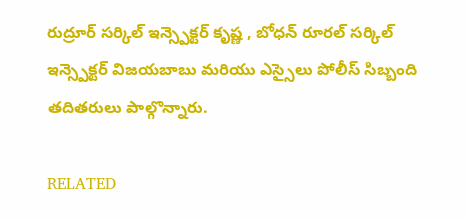రుద్రూర్ సర్కిల్ ఇన్స్పెక్టర్ కృష్ణ , బోధన్ రూరల్ సర్కిల్ ఇన్స్పెక్టర్ విజయబాబు మరియు ఎస్సైలు పోలీస్ సిబ్బంది తదితరులు పాల్గొన్నారు.

RELATED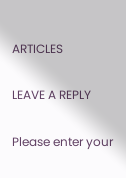ARTICLES

LEAVE A REPLY

Please enter your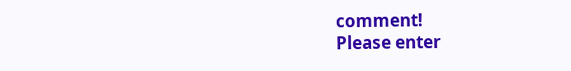comment!
Please enter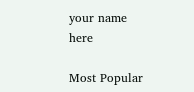your name here

Most Popular